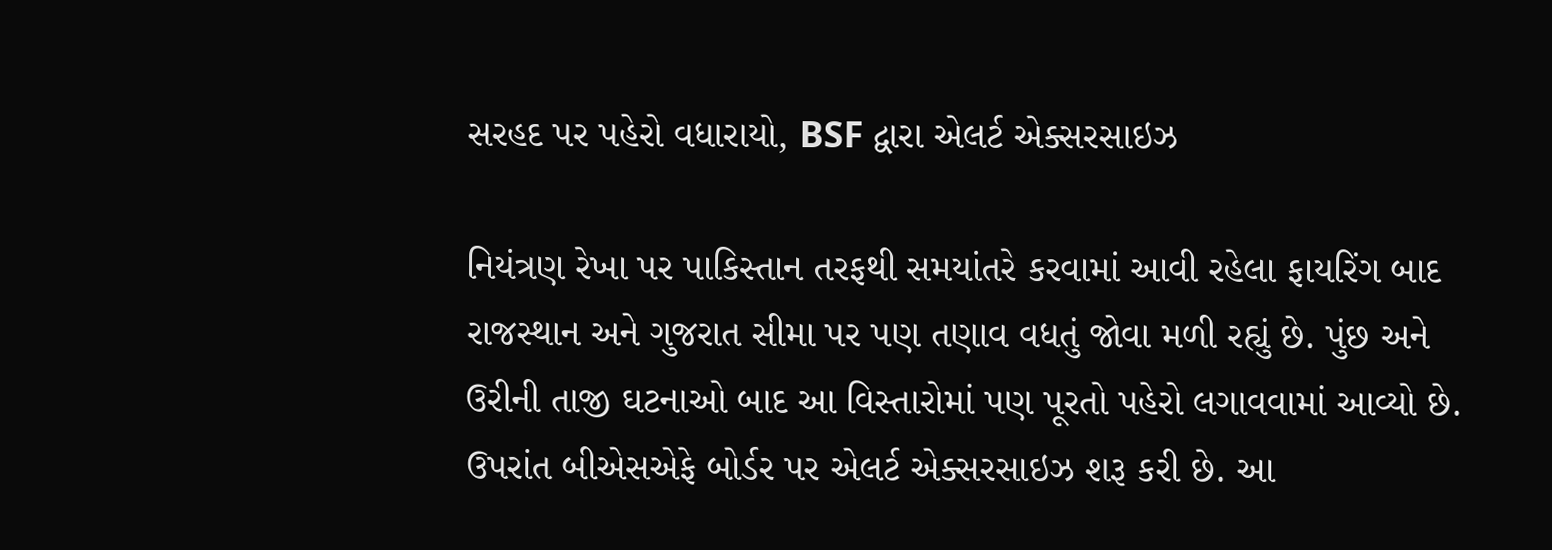સરહદ પર પહેરો વધારાયો, BSF દ્વારા એલર્ટ એક્સરસાઇઝ

નિયંત્રણ રેખા પર પાકિસ્તાન તરફથી સમયાંતરે કરવામાં આવી રહેલા ફાયરિંગ બાદ રાજસ્થાન અને ગુજરાત સીમા પર પણ તણાવ વધતું જોવા મળી રહ્યું છે. પુંછ અને ઉરીની તાજી ઘટનાઓ બાદ આ વિસ્તારોમાં પણ પૂરતો પહેરો લગાવવામાં આવ્યો છે. ઉપરાંત બીએસએફે બોર્ડર પર એલર્ટ એક્સરસાઇઝ શરૂ કરી છે. આ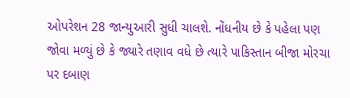ઓપરેશન 28 જાન્યુઆરી સુધી ચાલશે. નોંધનીય છે કે પહેલા પણ જોવા મળ્યું છે કે જ્યારે તણાવ વધે છે ત્યારે પાકિસ્તાન બીજા મોરચા પર દબાણ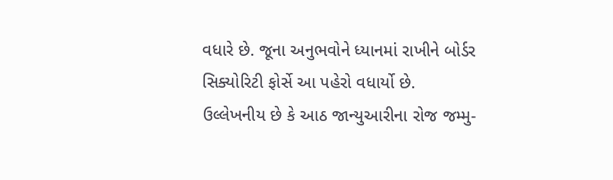વધારે છે. જૂના અનુભવોને ધ્યાનમાં રાખીને બોર્ડર સિક્યોરિટી ફોર્સે આ પહેરો વધાર્યો છે.
ઉલ્લેખનીય છે કે આઠ જાન્યુઆરીના રોજ જમ્મુ-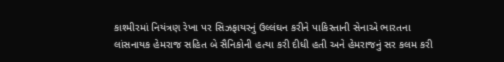કાશ્મીરમાં નિયંત્રણ રેખા પર સિઝફાયરનું ઉલ્લંઘન કરીને પાકિસ્તાની સેનાએ ભારતના લાંસનાયક હેમરાજ સહિત બે સૈનિકોની હત્યા કરી દીધી હતી અને હેમરાજનું સર કલમ કરી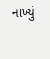નાખ્યું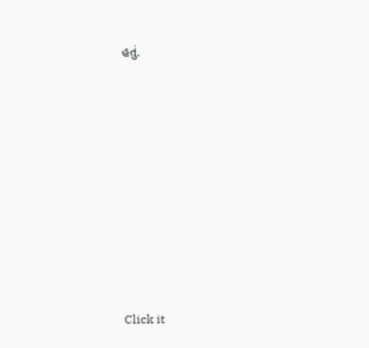હતું.












Click it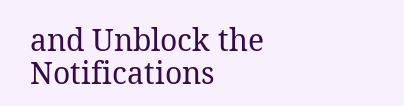and Unblock the Notifications